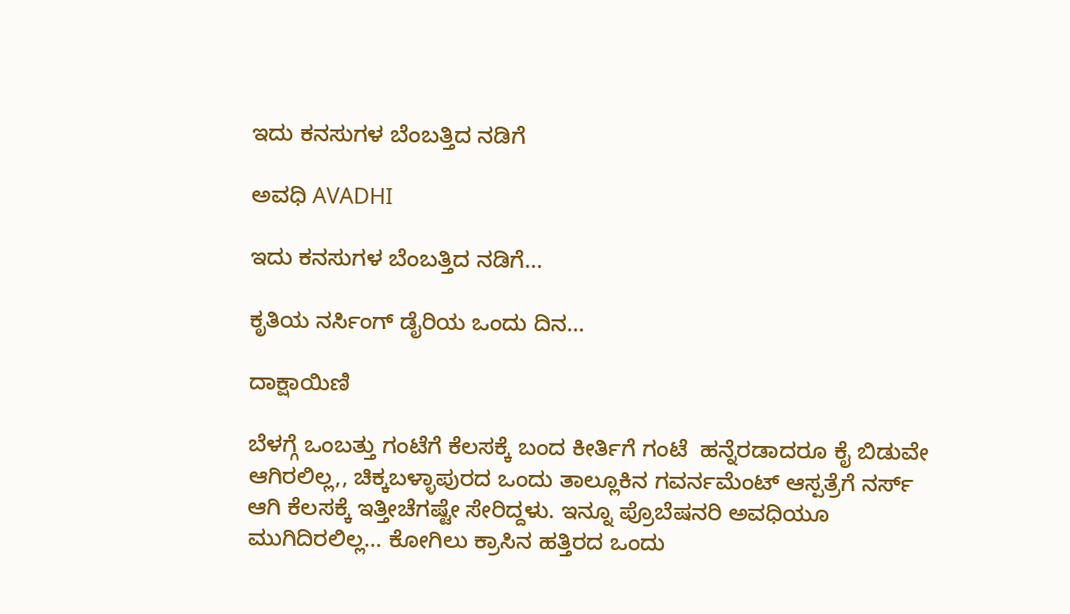ಇದು ಕನಸುಗಳ ಬೆಂಬತ್ತಿದ ನಡಿಗೆ‍

ಅವಧಿ AVADHI

ಇದು ಕನಸುಗಳ ಬೆಂಬತ್ತಿದ ನಡಿಗೆ...

ಕೃತಿಯ ನರ್ಸಿಂಗ್ ಡೈರಿಯ ಒಂದು ದಿನ…

ದಾಕ್ಷಾಯಿಣಿ

ಬೆಳಗ್ಗೆ ಒಂಬತ್ತು ಗಂಟೆಗೆ ಕೆಲಸಕ್ಕೆ ಬಂದ ಕೀರ್ತಿಗೆ ಗಂಟೆ  ಹನ್ನೆರಡಾದರೂ ಕೈ ಬಿಡುವೇ ಆಗಿರಲಿಲ್ಲ,, ಚಿಕ್ಕಬಳ್ಳಾಪುರದ ಒಂದು ತಾಲ್ಲೂಕಿನ ಗವರ್ನಮೆಂಟ್ ಆಸ್ಪತ್ರೆಗೆ ನರ್ಸ್ ಆಗಿ ಕೆಲಸಕ್ಕೆ ಇತ್ತೀಚೆಗಷ್ಟೇ ಸೇರಿದ್ದಳು. ಇನ್ನೂ ಪ್ರೊಬೆಷನರಿ ಅವಧಿಯೂ ಮುಗಿದಿರಲಿಲ್ಲ… ಕೋಗಿಲು ಕ್ರಾಸಿನ ಹತ್ತಿರದ ಒಂದು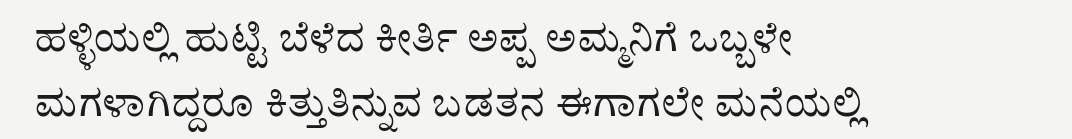ಹಳ್ಳಿಯಲ್ಲಿ ಹುಟ್ಟಿ ಬೆಳೆದ ಕೀರ್ತಿ ಅಪ್ಪ ಅಮ್ಮನಿಗೆ ಒಬ್ಬಳೇ ಮಗಳಾಗಿದ್ದರೂ ಕಿತ್ತುತಿನ್ನುವ ಬಡತನ ಈಗಾಗಲೇ ಮನೆಯಲ್ಲಿ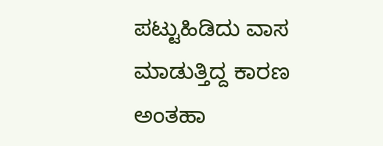ಪಟ್ಟುಹಿಡಿದು ವಾಸ ಮಾಡುತ್ತಿದ್ದ ಕಾರಣ ಅಂತಹಾ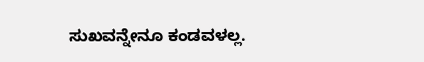ಸುಖವನ್ನೇನೂ ಕಂಡವಳಲ್ಲ.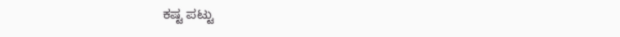ಕಷ್ಟ ಪಟ್ಟು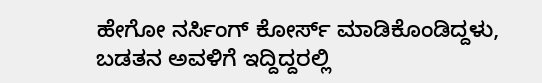ಹೇಗೋ ನರ್ಸಿಂಗ್ ಕೋರ್ಸ್ ಮಾಡಿಕೊಂಡಿದ್ದಳು, ಬಡತನ ಅವಳಿಗೆ ಇದ್ದಿದ್ದರಲ್ಲಿ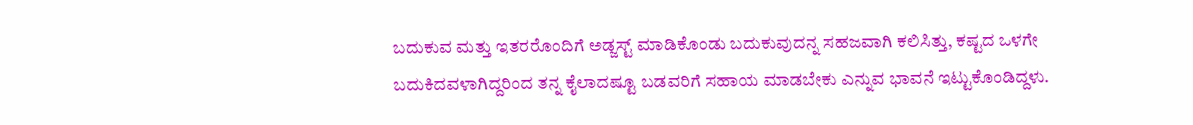ಬದುಕುವ ಮತ್ತು ಇತರರೊಂದಿಗೆ ಅಡ್ಜಸ್ಟ್ ಮಾಡಿಕೊಂಡು ಬದುಕುವುದನ್ನ ಸಹಜವಾಗಿ ಕಲಿಸಿತ್ತು, ಕಷ್ಟದ ಒಳಗೇ ಬದುಕಿದವಳಾಗಿದ್ದರಿಂದ ತನ್ನ ಕೈಲಾದಷ್ಟೂ ಬಡವರಿಗೆ ಸಹಾಯ ಮಾಡಬೇಕು ಎನ್ನುವ ಭಾವನೆ ಇಟ್ಟುಕೊಂಡಿದ್ದಳು.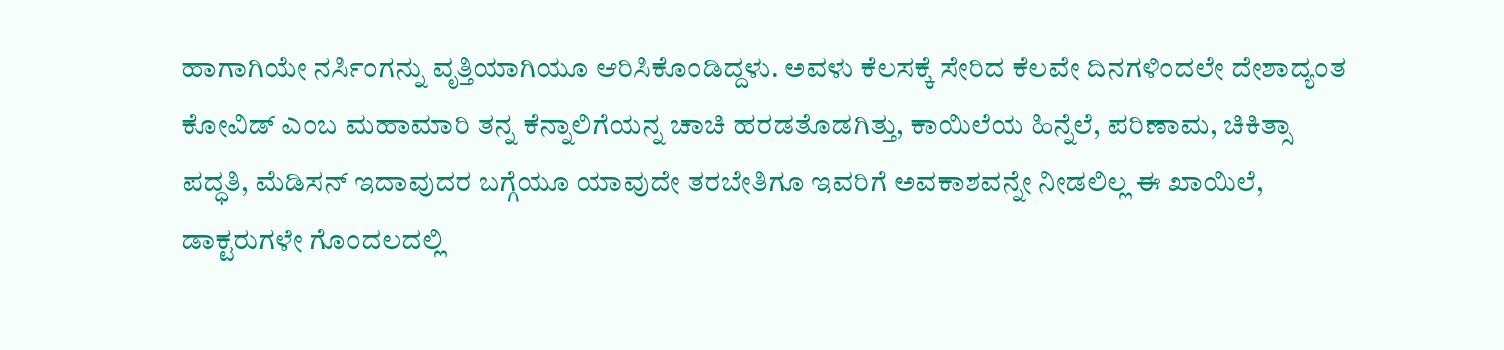ಹಾಗಾಗಿಯೇ ನರ್ಸಿಂಗನ್ನು ವೃತ್ತಿಯಾಗಿಯೂ ಆರಿಸಿಕೊಂಡಿದ್ದಳು. ಅವಳು ಕೆಲಸಕ್ಕೆ ಸೇರಿದ ಕೆಲವೇ ದಿನಗಳಿಂದಲೇ ದೇಶಾದ್ಯಂತ ಕೋವಿಡ್ ಎಂಬ ಮಹಾಮಾರಿ ತನ್ನ ಕೆನ್ನಾಲಿಗೆಯನ್ನ ಚಾಚಿ ಹರಡತೊಡಗಿತ್ತು, ಕಾಯಿಲೆಯ ಹಿನ್ನೆಲೆ, ಪರಿಣಾಮ, ಚಿಕಿತ್ಸಾ ಪದ್ಧತಿ, ಮೆಡಿಸನ್ ಇದಾವುದರ ಬಗ್ಗೆಯೂ ಯಾವುದೇ ತರಬೇತಿಗೂ ಇವರಿಗೆ ಅವಕಾಶವನ್ನೇ ನೀಡಲಿಲ್ಲ ಈ ಖಾಯಿಲೆ, ಡಾಕ್ಟರುಗಳೇ ಗೊಂದಲದಲ್ಲಿ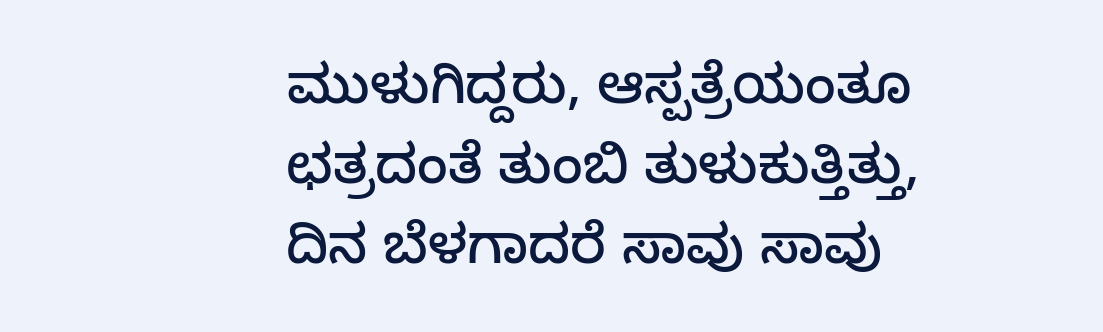ಮುಳುಗಿದ್ದರು, ಆಸ್ಪತ್ರೆಯಂತೂ ಛತ್ರದಂತೆ ತುಂಬಿ ತುಳುಕುತ್ತಿತ್ತು, ದಿನ ಬೆಳಗಾದರೆ ಸಾವು ಸಾವು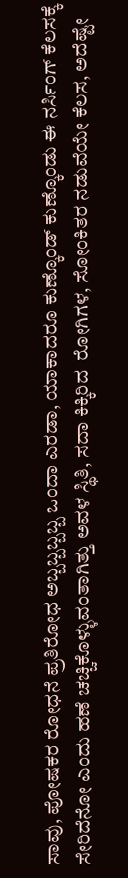ಸಾವು, ಪೋಷಕರ ರೋಧನೆ ಪ್ರತಿರೋಧ ಅಬ್ಬಬ್ಬಬ್ಬಬ್ಬ ಒಂದಾ ಎರಡಾ, ಯಾಕಾದರೂ ಕುಣ್ಕೊಂಡ್ ಕುಣ್ಕೊಂಡು ಈ ನರ್ಸಿಂಗ್ ಕೆಲಸಕ್ಕೆ ಸೇರಿದೆನೋ ಎಂದು ಹಣೆ ಚಚ್ಚಿಕೊಳ್ಳುವಂತಾಗಿತ್ತು ಅವಳ ಸ್ಥಿತಿ, ಸದಾ ಕಿಕ್ಕಿರಿದ  ರೋಗಿಗಳ, ಸೋಂಕಿತರ ನಡುವೆಯೇ ಕೆಲಸ, ಅದೆಷ್ಟೇ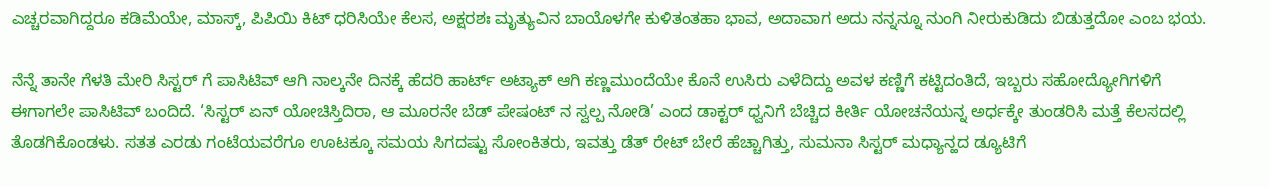ಎಚ್ಚರವಾಗಿದ್ದರೂ ಕಡಿಮೆಯೇ, ಮಾಸ್ಕ್, ಪಿಪಿಯಿ ಕಿಟ್ ಧರಿಸಿಯೇ ಕೆಲಸ, ಅಕ್ಷರಶಃ ಮೃತ್ಯುವಿನ ಬಾಯೊಳಗೇ ಕುಳಿತಂತಹಾ ಭಾವ, ಅದಾವಾಗ ಅದು ನನ್ನನ್ನೂ ನುಂಗಿ ನೀರುಕುಡಿದು ಬಿಡುತ್ತದೋ ಎಂಬ ಭಯ.

ನೆನ್ನೆ ತಾನೇ ಗೆಳತಿ ಮೇರಿ ಸಿಸ್ಟರ್ ಗೆ ಪಾಸಿಟಿವ್ ಆಗಿ ನಾಲ್ಕನೇ ದಿನಕ್ಕೆ ಹೆದರಿ ಹಾರ್ಟ್ ಅಟ್ಯಾಕ್ ಆಗಿ ಕಣ್ಣಮುಂದೆಯೇ ಕೊನೆ ಉಸಿರು ಎಳೆದಿದ್ದು ಅವಳ ಕಣ್ಣಿಗೆ ಕಟ್ಟಿದಂತಿದೆ, ಇಬ್ಬರು ಸಹೋದ್ಯೋಗಿಗಳಿಗೆ ಈಗಾಗಲೇ ಪಾಸಿಟಿವ್ ಬಂದಿದೆ. ‘ಸಿಸ್ಟರ್ ಏನ್ ಯೋಚಿಸ್ತಿದಿರಾ, ಆ ಮೂರನೇ ಬೆಡ್ ಪೇಷಂಟ್ ನ ಸ್ವಲ್ಪ ನೋಡಿ’ ಎಂದ ಡಾಕ್ಟರ್ ಧ್ವನಿಗೆ ಬೆಚ್ಚಿದ ಕೀರ್ತಿ ಯೋಚನೆಯನ್ನ ಅರ್ಧಕ್ಕೇ ತುಂಡರಿಸಿ ಮತ್ತೆ ಕೆಲಸದಲ್ಲಿ ತೊಡಗಿಕೊಂಡಳು. ಸತತ ಎರಡು ಗಂಟೆಯವರೆಗೂ ಊಟಕ್ಕೂ ಸಮಯ ಸಿಗದಷ್ಟು ಸೋಂಕಿತರು, ಇವತ್ತು ಡೆತ್ ರೇಟ್ ಬೇರೆ ಹೆಚ್ಚಾಗಿತ್ತು, ಸುಮನಾ ಸಿಸ್ಟರ್ ಮಧ್ಯಾನ್ಹದ ಡ್ಯೂಟಿಗೆ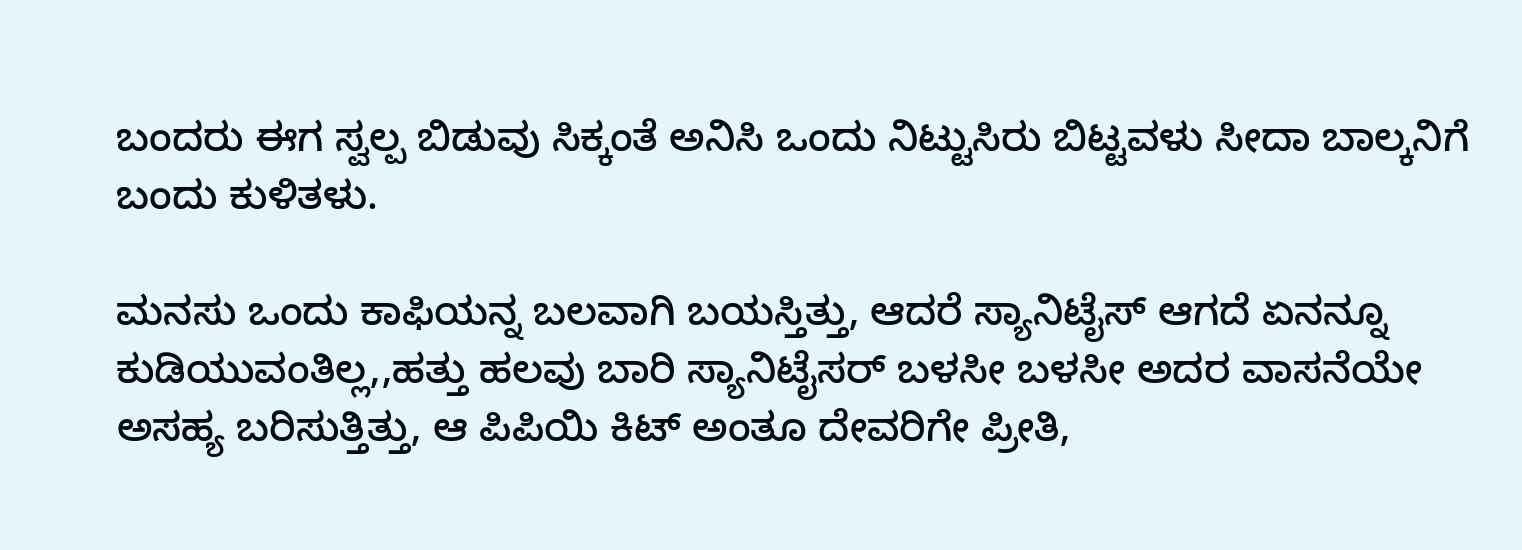ಬಂದರು ಈಗ ಸ್ವಲ್ಪ ಬಿಡುವು ಸಿಕ್ಕಂತೆ ಅನಿಸಿ ಒಂದು ನಿಟ್ಟುಸಿರು ಬಿಟ್ಟವಳು ಸೀದಾ ಬಾಲ್ಕನಿಗೆ ಬಂದು ಕುಳಿತಳು.

ಮನಸು ಒಂದು ಕಾಫಿಯನ್ನ ಬಲವಾಗಿ ಬಯಸ್ತಿತ್ತು, ಆದರೆ ಸ್ಯಾನಿಟೈಸ್ ಆಗದೆ ಏನನ್ನೂ ಕುಡಿಯುವಂತಿಲ್ಲ,,ಹತ್ತು ಹಲವು ಬಾರಿ ಸ್ಯಾನಿಟೈಸರ್ ಬಳಸೀ ಬಳಸೀ ಅದರ ವಾಸನೆಯೇ ಅಸಹ್ಯ ಬರಿಸುತ್ತಿತ್ತು, ಆ ಪಿಪಿಯಿ ಕಿಟ್ ಅಂತೂ ದೇವರಿಗೇ ಪ್ರೀತಿ,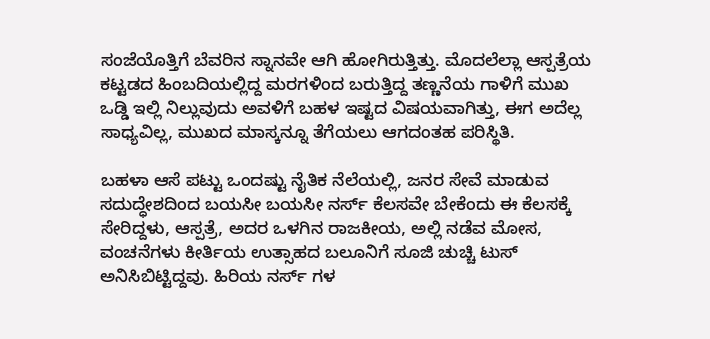ಸಂಜೆಯೊತ್ತಿಗೆ ಬೆವರಿನ ಸ್ನಾನವೇ ಆಗಿ ಹೋಗಿರುತ್ತಿತ್ತು. ಮೊದಲೆಲ್ಲಾ ಆಸ್ಪತ್ರೆಯ ಕಟ್ಟಡದ ಹಿಂಬದಿಯಲ್ಲಿದ್ದ ಮರಗಳಿಂದ ಬರುತ್ತಿದ್ದ ತಣ್ಣನೆಯ ಗಾಳಿಗೆ ಮುಖ ಒಡ್ಡಿ ಇಲ್ಲಿ ನಿಲ್ಲುವುದು ಅವಳಿಗೆ ಬಹಳ ಇಷ್ಟದ ವಿಷಯವಾಗಿತ್ತು, ಈಗ ಅದೆಲ್ಲ ಸಾಧ್ಯವಿಲ್ಲ, ಮುಖದ ಮಾಸ್ಕನ್ನೂ ತೆಗೆಯಲು ಆಗದಂತಹ ಪರಿಸ್ಥಿತಿ.

ಬಹಳಾ ಆಸೆ ಪಟ್ಟು ಒಂದಷ್ಟು ನೈತಿಕ ನೆಲೆಯಲ್ಲಿ, ಜನರ ಸೇವೆ ಮಾಡುವ ಸದುದ್ಧೇಶದಿಂದ ಬಯಸೀ ಬಯಸೀ ನರ್ಸ್ ಕೆಲಸವೇ ಬೇಕೆಂದು ಈ ಕೆಲಸಕ್ಕೆ ಸೇರಿದ್ದಳು, ಆಸ್ಪತ್ರೆ, ಅದರ ಒಳಗಿನ ರಾಜಕೀಯ, ಅಲ್ಲಿ ನಡೆವ ಮೋಸ, ವಂಚನೆಗಳು ಕೀರ್ತಿಯ ಉತ್ಸಾಹದ ಬಲೂನಿಗೆ ಸೂಜಿ ಚುಚ್ಚಿ ಟುಸ್ ಅನಿಸಿಬಿಟ್ಟಿದ್ದವು. ಹಿರಿಯ ನರ್ಸ್ ಗಳ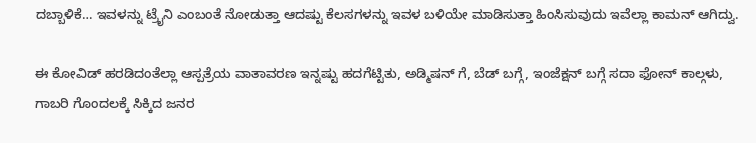ದಬ್ಬಾಳಿಕೆ… ಇವಳನ್ನು ಟ್ರೈನಿ ಎಂಬಂತೆ ನೋಡುತ್ತಾ ಆದಷ್ಟು ಕೆಲಸಗಳನ್ನು ಇವಳ ಬಳಿಯೇ ಮಾಡಿಸುತ್ತಾ ಹಿಂಸಿಸುವುದು ಇವೆಲ್ಲಾ ಕಾಮನ್ ಆಗಿದ್ವು.

ಈ ಕೋವಿಡ್ ಹರಡಿದಂತೆಲ್ಲಾ ಆಸ್ಪತ್ರೆಯ ವಾತಾವರಣ ಇನ್ನಷ್ಟು ಹದಗೆಟ್ಟಿತು, ಅಡ್ಮಿಷನ್ ಗೆ, ಬೆಡ್ ಬಗ್ಗೆ, ಇಂಜೆಕ್ಷನ್ ಬಗ್ಗೆ ಸದಾ ಫೋನ್ ಕಾಲ್ಗಳು, ಗಾಬರಿ ಗೊಂದಲಕ್ಕೆ ಸಿಕ್ಕಿದ ಜನರ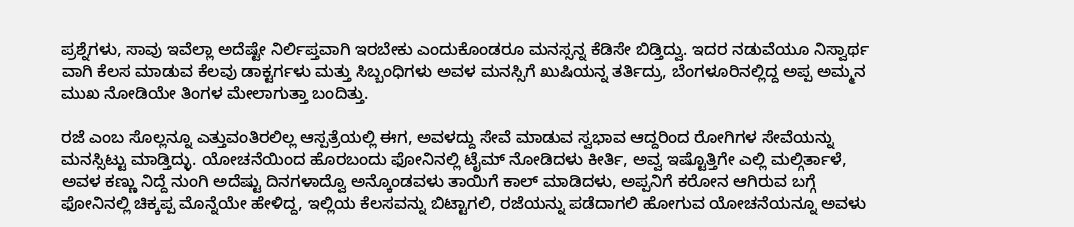ಪ್ರಶ್ನೆಗಳು, ಸಾವು ಇವೆಲ್ಲಾ ಅದೆಷ್ಟೇ ನಿರ್ಲಿಪ್ತವಾಗಿ ಇರಬೇಕು ಎಂದುಕೊಂಡರೂ ಮನಸ್ಸನ್ನ ಕೆಡಿಸೇ ಬಿಡ್ತಿದ್ವು. ಇದರ ನಡುವೆಯೂ ನಿಸ್ವಾರ್ಥ ವಾಗಿ ಕೆಲಸ ಮಾಡುವ ಕೆಲವು ಡಾಕ್ಟರ್ಗಳು ಮತ್ತು ಸಿಬ್ಬಂಧಿಗಳು ಅವಳ ಮನಸ್ಸಿಗೆ ಖುಷಿಯನ್ನ ತರ್ತಿದ್ರು, ಬೆಂಗಳೂರಿನಲ್ಲಿದ್ದ ಅಪ್ಪ ಅಮ್ಮನ ಮುಖ ನೋಡಿಯೇ ತಿಂಗಳ ಮೇಲಾಗುತ್ತಾ ಬಂದಿತ್ತು.

ರಜೆ ಎಂಬ ಸೊಲ್ಲನ್ನೂ ಎತ್ತುವಂತಿರಲಿಲ್ಲ ಆಸ್ಪತ್ರೆಯಲ್ಲಿ ಈಗ, ಅವಳದ್ದು ಸೇವೆ ಮಾಡುವ ಸ್ವಭಾವ ಆದ್ದರಿಂದ ರೋಗಿಗಳ ಸೇವೆಯನ್ನು ಮನಸ್ಸಿಟ್ಟು ಮಾಡ್ತಿದ್ಳು. ಯೋಚನೆಯಿಂದ ಹೊರಬಂದು ಫೋನಿನಲ್ಲಿ ಟೈಮ್ ನೋಡಿದಳು ಕೀರ್ತಿ, ಅವ್ವ ಇಷ್ಟೊತ್ತಿಗೇ ಎಲ್ಲಿ ಮಲ್ಗಿರ್ತಾಳೆ, ಅವಳ ಕಣ್ಣು ನಿದ್ದೆ ನುಂಗಿ ಅದೆಷ್ಟು ದಿನಗಳಾದ್ವೊ ಅನ್ಕೊಂಡವಳು ತಾಯಿಗೆ ಕಾಲ್ ಮಾಡಿದಳು, ಅಪ್ಪನಿಗೆ ಕರೋನ ಆಗಿರುವ ಬಗ್ಗೆ ಫೋನಿನಲ್ಲಿ ಚಿಕ್ಕಪ್ಪ ಮೊನ್ನೆಯೇ ಹೇಳಿದ್ದ, ಇಲ್ಲಿಯ ಕೆಲಸವನ್ನು ಬಿಟ್ಟಾಗಲಿ, ರಜೆಯನ್ನು ಪಡೆದಾಗಲಿ ಹೋಗುವ ಯೋಚನೆಯನ್ನೂ ಅವಳು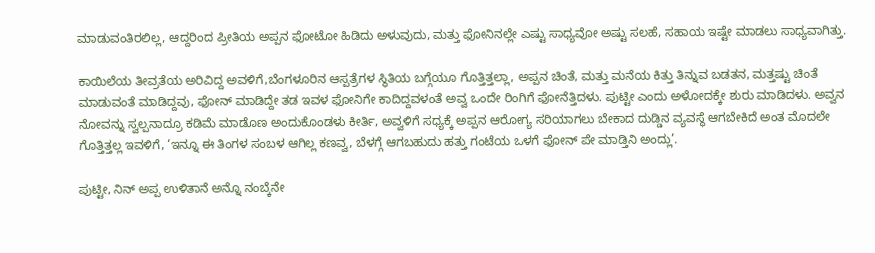ಮಾಡುವಂತಿರಲಿಲ್ಲ, ಆದ್ದರಿಂದ ಪ್ರೀತಿಯ ಅಪ್ಪನ ಫೋಟೋ ಹಿಡಿದು ಅಳುವುದು, ಮತ್ತು ಫೋನಿನಲ್ಲೇ ಎಷ್ಟು ಸಾಧ್ಯವೋ ಅಷ್ಟು ಸಲಹೆ, ಸಹಾಯ ಇಷ್ಟೇ ಮಾಡಲು ಸಾಧ್ಯವಾಗಿತ್ತು.

ಕಾಯಿಲೆಯ ತೀವ್ರತೆಯ ಅರಿವಿದ್ದ ಅವಳಿಗೆ,ಬೆಂಗಳೂರಿನ ಆಸ್ಪತ್ರೆಗಳ ಸ್ಥಿತಿಯ ಬಗ್ಗೆಯೂ ಗೊತ್ತಿತ್ತಲ್ಲಾ, ಅಪ್ಪನ ಚಿಂತೆ, ಮತ್ತು ಮನೆಯ ಕಿತ್ತು ತಿನ್ನುವ ಬಡತನ, ಮತ್ತಷ್ಟು ಚಿಂತೆ ಮಾಡುವಂತೆ ಮಾಡಿದ್ದವು, ಫೋನ್ ಮಾಡಿದ್ದೇ ತಡ ಇವಳ ಫೋನಿಗೇ ಕಾದಿದ್ದವಳಂತೆ ಅವ್ವ ಒಂದೇ ರಿಂಗಿಗೆ ಫೋನೆತ್ತಿದಳು. ಪುಟ್ಟೀ ಎಂದು ಅಳೋದಕ್ಕೇ ಶುರು ಮಾಡಿದಳು. ಅವ್ವನ ನೋವನ್ನು ಸ್ವಲ್ಪನಾದ್ರೂ ಕಡಿಮೆ ಮಾಡೊಣ ಅಂದುಕೊಂಡಳು ಕೀರ್ತಿ, ಅವ್ವಳಿಗೆ ಸಧ್ಯಕ್ಕೆ ಅಪ್ಪನ ಆರೋಗ್ಯ ಸರಿಯಾಗಲು ಬೇಕಾದ ದುಡ್ಡಿನ ವ್ಯವಸ್ಥೆ ಆಗಬೇಕಿದೆ ಅಂತ ಮೊದಲೇ ಗೊತ್ತಿತ್ತಲ್ಲ ಇವಳಿಗೆ, ‘ಇನ್ನೂ ಈ ತಿಂಗಳ ಸಂಬಳ ಆಗಿಲ್ಲ ಕಣವ್ವ, ಬೆಳಗ್ಗೆ ಆಗಬಹುದು ಹತ್ತು ಗಂಟೆಯ ಒಳಗೆ ಫೋನ್ ಪೇ ಮಾಡ್ತಿನಿ ಅಂದ್ಲು’.

ಪುಟ್ಟೀ, ನಿನ್ ಅಪ್ಪ ಉಳಿತಾನೆ ಅನ್ನೊ ನಂಬ್ಕೆನೇ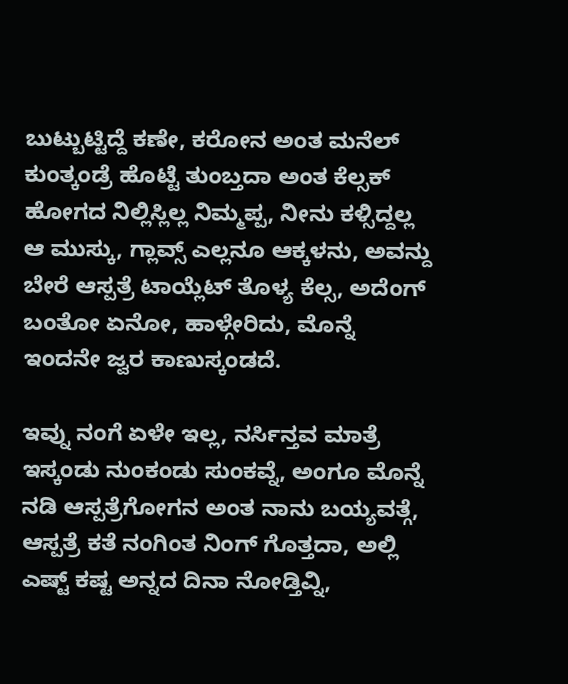ಬುಟ್ಬುಟ್ಟಿದ್ದೆ ಕಣೇ, ಕರೋನ ಅಂತ ಮನೆಲ್ ಕುಂತ್ಕಂಡ್ರೆ ಹೊಟ್ಟೆ ತುಂಬ್ತದಾ ಅಂತ ಕೆಲ್ಸಕ್ ಹೋಗದ ನಿಲ್ಲಿಸ್ಲಿಲ್ಲ ನಿಮ್ಮಪ್ಪ, ನೀನು ಕಳ್ಸಿದ್ದಲ್ಲ ಆ ಮುಸ್ಕು, ಗ್ಲಾವ್ಸ್ ಎಲ್ಲನೂ ಆಕ್ಕಳನು, ಅವನ್ದು ಬೇರೆ ಆಸ್ಪತ್ರೆ ಟಾಯ್ಲೆಟ್ ತೊಳ್ಯ ಕೆಲ್ಸ, ಅದೆಂಗ್ ಬಂತೋ ಏನೋ, ಹಾಳ್ಗೇರಿದು, ಮೊನ್ನೆ ಇಂದನೇ ಜ್ವರ ಕಾಣುಸ್ಕಂಡದೆ.

ಇವ್ನು ನಂಗೆ ಏಳೇ ಇಲ್ಲ, ನರ್ಸಿನ್ತವ ಮಾತ್ರೆ ಇಸ್ಕಂಡು ನುಂಕಂಡು ಸುಂಕವ್ನೆ, ಅಂಗೂ ಮೊನ್ನೆ ನಡಿ ಆಸ್ಪತ್ರೆಗೋಗನ ಅಂತ ನಾನು ಬಯ್ಯವತ್ಗೆ, ಆಸ್ಪತ್ರೆ ಕತೆ ನಂಗಿಂತ ನಿಂಗ್ ಗೊತ್ತದಾ, ಅಲ್ಲಿ ಎಷ್ಟ್ ಕಷ್ಟ ಅನ್ನದ ದಿನಾ ನೋಡ್ತಿವ್ನಿ,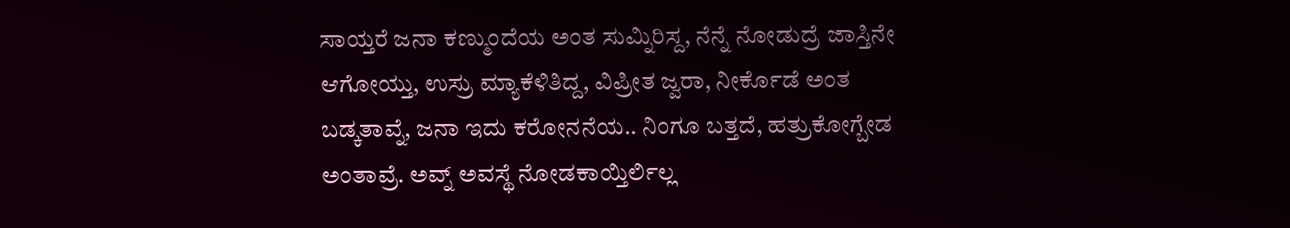ಸಾಯ್ತರೆ ಜನಾ ಕಣ್ಮುಂದೆಯ ಅಂತ ಸುಮ್ನಿರಿಸ್ದ, ನೆನ್ನೆ ನೋಡುದ್ರೆ ಜಾಸ್ತಿನೇ ಆಗೋಯ್ತು, ಉಸ್ರು ಮ್ಯಾಕೆಳಿತಿದ್ದ, ವಿಪ್ರೀತ ಜ್ವರಾ, ನೀರ್ಕೊಡೆ ಅಂತ ಬಡ್ಕತಾವ್ನೆ, ಜನಾ ಇದು ಕರೋನನೆಯ.. ನಿಂಗೂ ಬತ್ತದೆ, ಹತ್ರುಕೋಗ್ಬೇಡ ಅಂತಾವ್ರೆ. ಅವ್ನ್ ಅವಸ್ಥೆ ನೋಡಕಾಯ್ತಿರ್ಲಿಲ್ಲ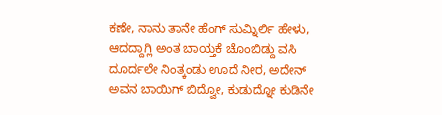ಕಣೇ, ನಾನು ತಾನೇ ಹೆಂಗ್ ಸುಮ್ನಿರ್ಲಿ ಹೇಳು, ಆದದ್ದಾಗ್ಲಿ ಅಂತ ಬಾಯ್ತಕೆ ಚೊಂಬಿಡ್ದು ವಸಿ ದೂರ್ದಲೇ ನಿಂತ್ಕಂಡು ಊದೆ ನೀರ, ಅದೇನ್ ಅವನ ಬಾಯಿಗ್ ಬಿದ್ವೋ, ಕುಡುದ್ನೋ ಕುಡಿನೇ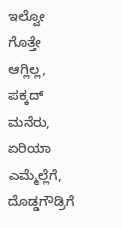ಇಲ್ವೋ ಗೊತ್ತೇ ಆಗ್ಲಿಲ್ಲ, ಪಕ್ಕದ್ ಮನೆರು, ಏರಿಯಾ ಎಮ್ಮೆಲ್ಲೆಗೆ, ದೊಡ್ಡಗೌಡ್ರಿಗೆ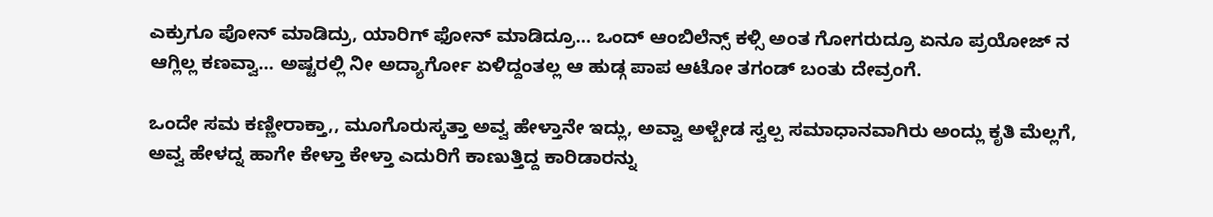ಎಕ್ರುಗೂ ಪೋನ್ ಮಾಡಿದ್ರು, ಯಾರಿಗ್ ಫೋನ್ ಮಾಡಿದ್ರೂ… ಒಂದ್ ಆಂಬಿಲೆನ್ಸ್ ಕಳ್ಸಿ ಅಂತ ಗೋಗರುದ್ರೂ ಏನೂ ಪ್ರಯೋಜ್ ನ ಆಗ್ಲಿಲ್ಲ ಕಣವ್ವಾ… ಅಷ್ಟರಲ್ಲಿ ನೀ ಅದ್ಯಾರ್ಗೋ ಏಳಿದ್ದಂತಲ್ಲ ಆ ಹುಡ್ಗ ಪಾಪ ಆಟೋ ತಗಂಡ್ ಬಂತು ದೇವ್ರಂಗೆ.

ಒಂದೇ ಸಮ ಕಣ್ಣೀರಾಕ್ತಾ,, ಮೂಗೊರುಸ್ಕತ್ತಾ ಅವ್ವ ಹೇಳ್ತಾನೇ ಇದ್ಲು, ಅವ್ವಾ ಅಳ್ಬೇಡ ಸ್ವಲ್ಪ ಸಮಾಧಾನವಾಗಿರು ಅಂದ್ಲು ಕೃತಿ ಮೆಲ್ಲಗೆ,
ಅವ್ವ ಹೇಳದ್ನ ಹಾಗೇ ಕೇಳ್ತಾ ಕೇಳ್ತಾ ಎದುರಿಗೆ ಕಾಣುತ್ತಿದ್ದ ಕಾರಿಡಾರನ್ನು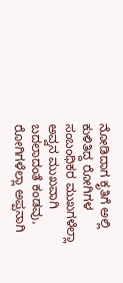ನೋಡಿದಾಗ ಕೃತಿಗೆ ಅಲ್ಲಿ ಕುಳಿತಿದ್ದ ರೋಗಿಗಳ ಸಂಬಂಧಿಕರ ಮುಖಗಳೆಲ್ಲಾ ಅವ್ವನ ಮುಖವಾಗಿ ಬದಲಾದಂತೆ ಕಂಡವು, ರೋಗಿಗಳೆಲ್ಲಾ ಅಪ್ಪನಾಗಿ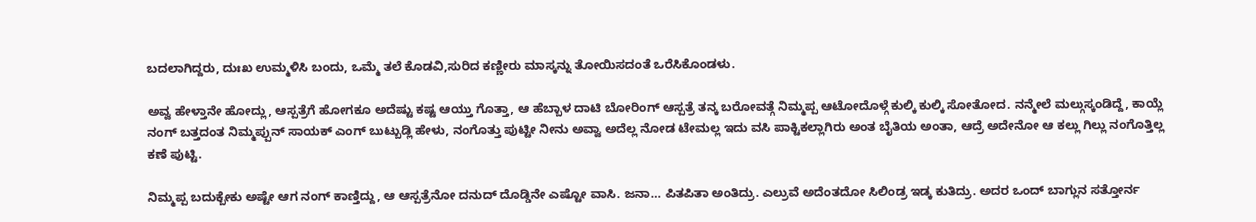ಬದಲಾಗಿದ್ದರು, ದುಃಖ ಉಮ್ಮಳಿಸಿ ಬಂದು, ಒಮ್ಮೆ ತಲೆ ಕೊಡವಿ,ಸುರಿದ ಕಣ್ಣೀರು ಮಾಸ್ಕನ್ನು ತೋಯಿಸದಂತೆ ಒರೆಸಿಕೊಂಡಳು.

ಅವ್ವ ಹೇಳ್ತಾನೇ ಹೋದ್ಲು, ಆಸ್ಪತ್ರೆಗೆ ಹೋಗಕೂ ಅದೆಷ್ಟು ಕಷ್ಟ ಆಯ್ತು ಗೊತ್ತಾ, ಆ ಹೆಬ್ಬಾಳ ದಾಟಿ ಬೋರಿಂಗ್ ಆಸ್ಪತ್ರೆ ತನ್ಕ ಬರೋವತ್ಗೆ ನಿಮ್ಮಪ್ಪ ಆಟೋದೊಳ್ಗೆ ಕುಲ್ಕಿ ಕುಲ್ಕಿ ಸೋತೋದ. ನನ್ಮೇಲೆ ಮಲ್ಗುಸ್ಕಂಡಿದ್ದೆ, ಕಾಯ್ಲೆ ನಂಗ್ ಬತ್ತದಂತ ನಿಮ್ಮಪ್ಪುನ್ ಸಾಯಕ್ ಎಂಗ್ ಬುಟ್ಬುಡ್ಲಿ ಹೇಳು, ನಂಗೊತ್ತು ಪುಟ್ಟೀ ನೀನು ಅವ್ವಾ ಅದೆಲ್ಲ ನೋಡ ಟೇಮಲ್ಲ ಇದು ವಸಿ ಪಾಕ್ಟಿಕಲ್ಲಾಗಿರು ಅಂತ ಬೈತಿಯ ಅಂತಾ, ಆದ್ರೆ ಅದೇನೋ ಆ ಕಲ್ಲು ಗಿಲ್ಲು ನಂಗೊತ್ತಿಲ್ಲ ಕಣೆ ಪುಟ್ಟಿ.

ನಿಮ್ಮಪ್ಪ ಬದುಕ್ಬೇಕು ಅಷ್ಟೇ ಆಗ ನಂಗ್ ಕಾಣ್ತಿದ್ದು, ಆ ಆಸ್ಪತ್ರೆನೋ ದನುದ್ ದೊಡ್ಡಿನೇ ಎಷ್ಟೋ ವಾಸಿ. ಜನಾ… ಪಿತಪಿತಾ ಅಂತಿದ್ರು. ಎಲ್ರುವೆ ಅದೆಂತದೋ ಸಿಲಿಂಡ್ರ ಇಡ್ಕ ಕುತಿದ್ರು. ಅದರ ಒಂದ್ ಬಾಗ್ಲುನ ಸತ್ತೋರ್ನ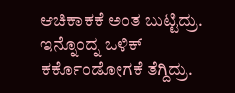ಆಚಿಕಾಕಕೆ ಅಂತ ಬುಟ್ಟಿದ್ರು. ಇನ್ನೊಂದ್ನ ಒಳಿಕ್ ಕರ್ಕೊಂಡೋಗಕೆ ತೆಗ್ದಿದ್ರು.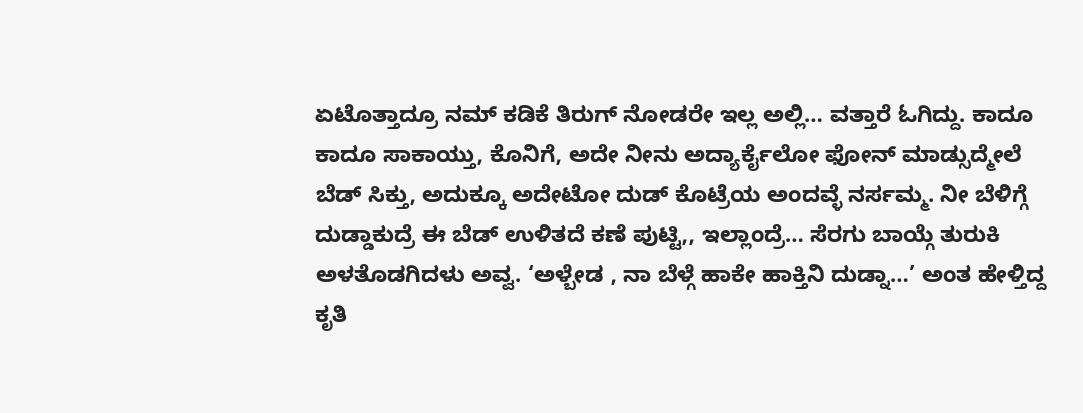ಏಟೊತ್ತಾದ್ರೂ ನಮ್ ಕಡಿಕೆ ತಿರುಗ್ ನೋಡರೇ ಇಲ್ಲ ಅಲ್ಲಿ… ವತ್ತಾರೆ ಓಗಿದ್ದು. ಕಾದೂ ಕಾದೂ ಸಾಕಾಯ್ತು, ಕೊನಿಗೆ, ಅದೇ ನೀನು ಅದ್ಯಾರ್ಕೈಲೋ ಫೋನ್ ಮಾಡ್ಸುದ್ಮೇಲೆ ಬೆಡ್ ಸಿಕ್ತು, ಅದುಕ್ಕೂ ಅದೇಟೋ ದುಡ್ ಕೊಟ್ರೆಯ ಅಂದವ್ಳೆ ನರ್ಸಮ್ಮ. ನೀ ಬೆಳಿಗ್ಗೆ ದುಡ್ಡಾಕುದ್ರೆ ಈ ಬೆಡ್ ಉಳಿತದೆ ಕಣೆ ಪುಟ್ಟಿ,, ಇಲ್ಲಾಂದ್ರೆ… ಸೆರಗು ಬಾಯ್ಗೆ ತುರುಕಿ ಅಳತೊಡಗಿದಳು ಅವ್ವ. ‘ಅಳ್ಬೇಡ , ನಾ ಬೆಳ್ಗೆ ಹಾಕೇ ಹಾಕ್ತಿನಿ ದುಡ್ನಾ…’ ಅಂತ ಹೇಳ್ತಿದ್ದ  ಕೃತಿ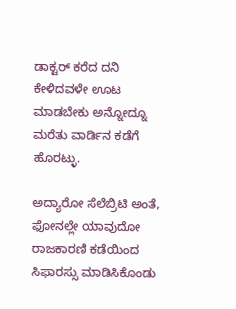ಡಾಕ್ಟರ್ ಕರೆದ ದನಿ ಕೇಳಿದವಳೇ ಊಟ ಮಾಡಬೇಕು ಅನ್ನೋದ್ನೂ ಮರೆತು ವಾರ್ಡಿನ ಕಡೆಗೆ ಹೊರಟ್ಳು.

ಅದ್ಯಾರೋ ಸೆಲೆಬ್ರಿಟಿ ಅಂತೆ, ಫೋನಲ್ಲೇ ಯಾವುದೋ ರಾಜಕಾರಣಿ ಕಡೆಯಿಂದ ಸಿಫಾರಸ್ಸು ಮಾಡಿಸಿಕೊಂಡು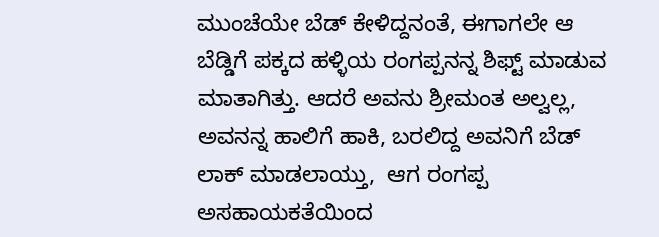ಮುಂಚೆಯೇ ಬೆಡ್ ಕೇಳಿದ್ದನಂತೆ, ಈಗಾಗಲೇ ಆ ಬೆಡ್ಡಿಗೆ ಪಕ್ಕದ ಹಳ್ಳಿಯ ರಂಗಪ್ಪನನ್ನ ಶಿಫ್ಟ್ ಮಾಡುವ ಮಾತಾಗಿತ್ತು. ಆದರೆ ಅವನು ಶ್ರೀಮಂತ ಅಲ್ವಲ್ಲ, ಅವನನ್ನ ಹಾಲಿಗೆ ಹಾಕಿ, ಬರಲಿದ್ದ ಅವನಿಗೆ ಬೆಡ್ ಲಾಕ್ ಮಾಡಲಾಯ್ತು,  ಆಗ ರಂಗಪ್ಪ ಅಸಹಾಯಕತೆಯಿಂದ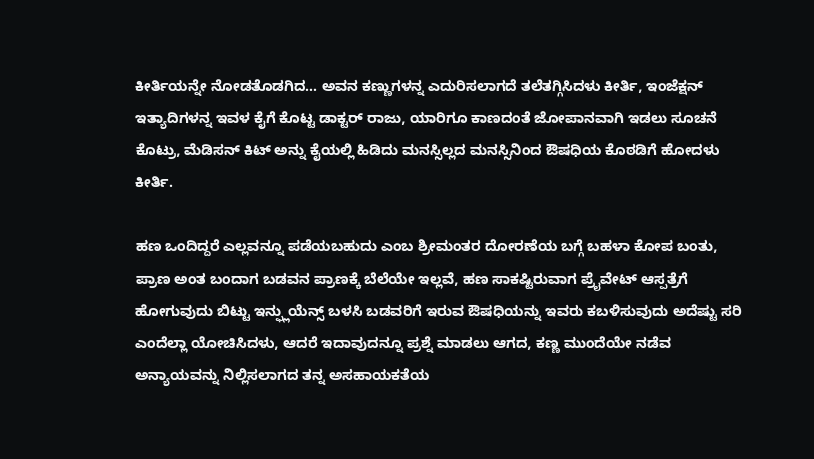ಕೀರ್ತಿಯನ್ನೇ ನೋಡತೊಡಗಿದ… ಅವನ ಕಣ್ಣುಗಳನ್ನ ಎದುರಿಸಲಾಗದೆ ತಲೆತಗ್ಗಿಸಿದಳು ಕೀರ್ತಿ, ಇಂಜೆಕ್ಷನ್‌ ಇತ್ಯಾದಿಗಳನ್ನ ಇವಳ ಕೈಗೆ ಕೊಟ್ಟ ಡಾಕ್ಟರ್ ರಾಜು, ಯಾರಿಗೂ ಕಾಣದಂತೆ ಜೋಪಾನವಾಗಿ ಇಡಲು ಸೂಚನೆ ಕೊಟ್ರು, ಮೆಡಿಸನ್ ಕಿಟ್ ಅನ್ನು ಕೈಯಲ್ಲಿ ಹಿಡಿದು ಮನಸ್ಸಿಲ್ಲದ ಮನಸ್ಸಿನಿಂದ ಔಷಧಿಯ ಕೊಠಡಿಗೆ ಹೋದಳು ಕೀರ್ತಿ.

ಹಣ ಒಂದಿದ್ದರೆ ಎಲ್ಲವನ್ನೂ ಪಡೆಯಬಹುದು ಎಂಬ ಶ್ರೀಮಂತರ ದೋರಣೆಯ ಬಗ್ಗೆ ಬಹಳಾ ಕೋಪ ಬಂತು, ಪ್ರಾಣ ಅಂತ ಬಂದಾಗ ಬಡವನ ಪ್ರಾಣಕ್ಕೆ ಬೆಲೆಯೇ ಇಲ್ಲವೆ, ಹಣ ಸಾಕಷ್ಟಿರುವಾಗ ಪ್ರೈವೇಟ್‌ ಆಸ್ಪತ್ರೆಗೆ ಹೋಗುವುದು ಬಿಟ್ಟು ಇನ್ಫ್ಲುಯೆನ್ಸ್ ಬಳಸಿ ಬಡವರಿಗೆ ಇರುವ ಔಷಧಿಯನ್ನು ಇವರು ಕಬಳಿಸುವುದು ಅದೆಷ್ಟು ಸರಿ ಎಂದೆಲ್ಲಾ ಯೋಚಿಸಿದಳು, ಆದರೆ ಇದಾವುದನ್ನೂ ಪ್ರಶ್ನೆ ಮಾಡಲು ಆಗದ, ಕಣ್ಣ ಮುಂದೆಯೇ ನಡೆವ ಅನ್ಯಾಯವನ್ನು ನಿಲ್ಲಿಸಲಾಗದ ತನ್ನ ಅಸಹಾಯಕತೆಯ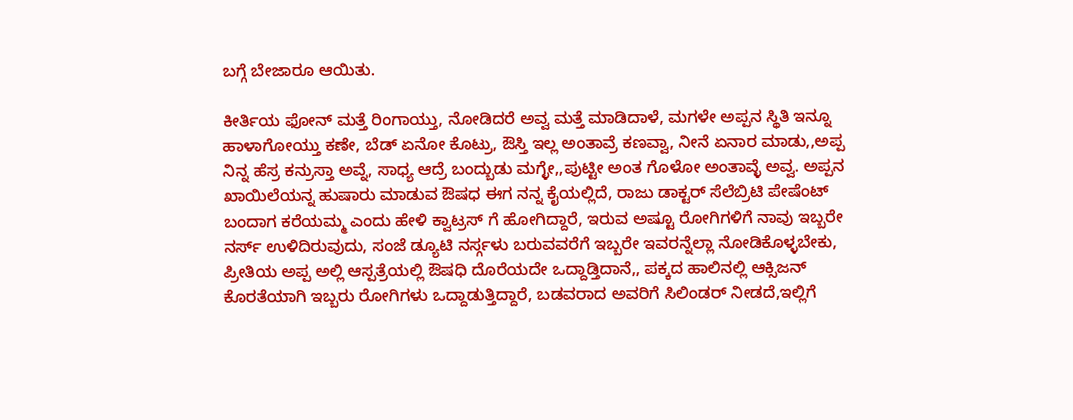ಬಗ್ಗೆ ಬೇಜಾರೂ ಆಯಿತು.

ಕೀರ್ತಿಯ ಫೋನ್ ಮತ್ತೆ ರಿಂಗಾಯ್ತು, ನೋಡಿದರೆ ಅವ್ವ ಮತ್ತೆ ಮಾಡಿದಾಳೆ, ಮಗಳೇ ಅಪ್ಪನ ಸ್ಥಿತಿ ಇನ್ನೂ ಹಾಳಾಗೋಯ್ತು ಕಣೇ, ಬೆಡ್ ಏನೋ ಕೊಟ್ರು, ಔಸ್ತಿ ಇಲ್ಲ ಅಂತಾವ್ರೆ ಕಣವ್ವಾ, ನೀನೆ ಏನಾರ ಮಾಡು,,ಅಪ್ಪ ನಿನ್ನ ಹೆಸ್ರ ಕನ್ರುಸ್ತಾ ಅವ್ನೆ, ಸಾಧ್ಯ ಆದ್ರೆ ಬಂದ್ಬುಡು ಮಗ್ಳೇ,,ಪುಟ್ಟೀ ಅಂತ ಗೊಳೋ ಅಂತಾವ್ಳೆ ಅವ್ವ. ಅಪ್ಪನ ಖಾಯಿಲೆಯನ್ನ ಹುಷಾರು ಮಾಡುವ ಔಷಧ ಈಗ ನನ್ನ ಕೈಯಲ್ಲಿದೆ, ರಾಜು ಡಾಕ್ಟರ್ ಸೆಲೆಬ್ರಿಟಿ ಪೇಷೆಂಟ್ ಬಂದಾಗ ಕರೆಯಮ್ಮ ಎಂದು ಹೇಳಿ ಕ್ವಾಟ್ರಸ್ ಗೆ ಹೋಗಿದ್ದಾರೆ, ಇರುವ ಅಷ್ಟೂ ರೋಗಿಗಳಿಗೆ ನಾವು ಇಬ್ಬರೇ ನರ್ಸ್ ಉಳಿದಿರುವುದು, ಸಂಜೆ ಡ್ಯೂಟಿ ನರ್ಸ್ಗಳು ಬರುವವರೆಗೆ ಇಬ್ಬರೇ ಇವರನ್ನೆಲ್ಲಾ ನೋಡಿಕೊಳ್ಳಬೇಕು, ಪ್ರೀತಿಯ ಅಪ್ಪ ಅಲ್ಲಿ ಆಸ್ಪತ್ರೆಯಲ್ಲಿ ಔಷಧಿ ದೊರೆಯದೇ ಒದ್ದಾಡ್ತಿದಾನೆ,, ಪಕ್ಕದ ಹಾಲಿನಲ್ಲಿ ಆಕ್ಸಿಜನ್ ಕೊರತೆಯಾಗಿ ಇಬ್ಬರು ರೋಗಿಗಳು ಒದ್ದಾಡುತ್ತಿದ್ದಾರೆ, ಬಡವರಾದ ಅವರಿಗೆ ಸಿಲಿಂಡರ್ ನೀಡದೆ,ಇಲ್ಲಿಗೆ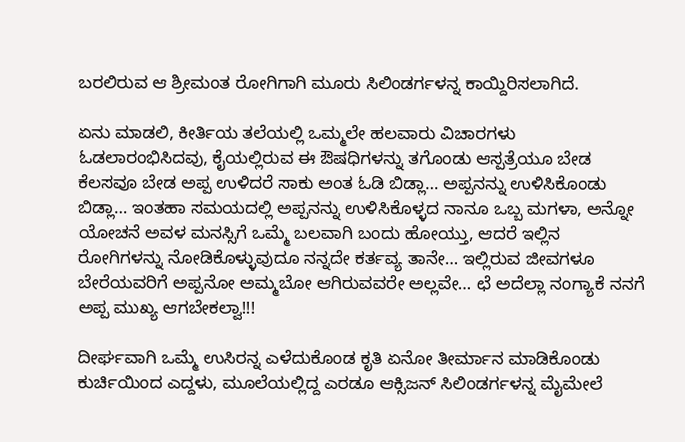ಬರಲಿರುವ ಆ ಶ್ರೀಮಂತ ರೋಗಿಗಾಗಿ ಮೂರು ಸಿಲಿಂಡರ್ಗಳನ್ನ ಕಾಯ್ದಿರಿಸಲಾಗಿದೆ.

ಏನು ಮಾಡಲಿ, ಕೀರ್ತಿಯ ತಲೆಯಲ್ಲಿ ಒಮ್ಮಲೇ ಹಲವಾರು ವಿಚಾರಗಳು ಓಡಲಾರಂಭಿಸಿದವು, ಕೈಯಲ್ಲಿರುವ ಈ ಔಷಧಿಗಳನ್ನು ತಗೊಂಡು ಆಸ್ಪತ್ರೆಯೂ ಬೇಡ ಕೆಲಸವೂ ಬೇಡ ಅಪ್ಪ ಉಳಿದರೆ ಸಾಕು ಅಂತ ಓಡಿ ಬಿಡ್ಲಾ… ಅಪ್ಪನನ್ನು ಉಳಿಸಿಕೊಂಡು ಬಿಡ್ಲಾ… ಇಂತಹಾ ಸಮಯದಲ್ಲಿ ಅಪ್ಪನನ್ನು ಉಳಿಸಿಕೊಳ್ಳದ ನಾನೂ ಒಬ್ಬ ಮಗಳಾ, ಅನ್ನೋ ಯೋಚನೆ ಅವಳ ಮನಸ್ಸಿಗೆ ಒಮ್ಮೆ ಬಲವಾಗಿ ಬಂದು ಹೋಯ್ತು, ಆದರೆ ಇಲ್ಲಿನ ರೋಗಿಗಳನ್ನು ನೋಡಿಕೊಳ್ಳುವುದೂ ನನ್ನದೇ ಕರ್ತವ್ಯ ತಾನೇ… ಇಲ್ಲಿರುವ ಜೀವಗಳೂ ಬೇರೆಯವರಿಗೆ ಅಪ್ಪನೋ ಅಮ್ಮಬೋ ಆಗಿರುವವರೇ ಅಲ್ಲವೇ… ಛೆ ಅದೆಲ್ಲಾ ನಂಗ್ಯಾಕೆ ನನಗೆ ಅಪ್ಪ ಮುಖ್ಯ ಆಗಬೇಕಲ್ವಾ!!!

ದೀರ್ಘವಾಗಿ ಒಮ್ಮೆ ಉಸಿರನ್ನ ಎಳೆದುಕೊಂಡ ಕೃತಿ ಏನೋ ತೀರ್ಮಾನ ಮಾಡಿಕೊಂಡು ಕುರ್ಚಿಯಿಂದ ಎದ್ದಳು, ಮೂಲೆಯಲ್ಲಿದ್ದ ಎರಡೂ ಆಕ್ಸಿಜನ್ ಸಿಲಿಂಡರ್ಗಳನ್ನ ಮೈಮೇಲೆ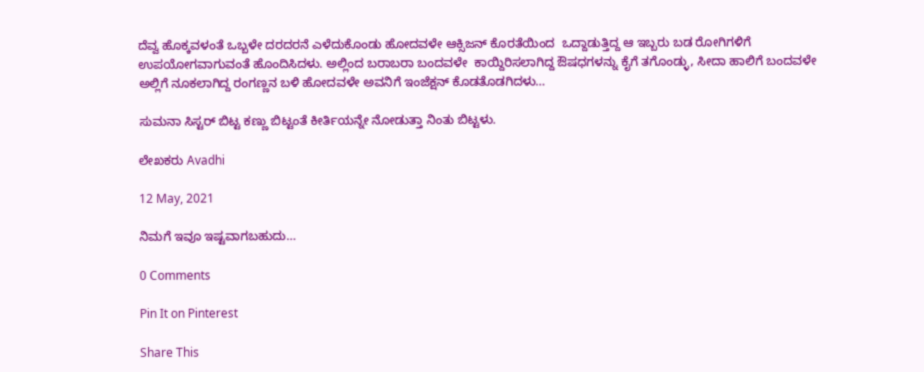ದೆವ್ವ ಹೊಕ್ಕವಳಂತೆ ಒಬ್ಬಳೇ ದರದರನೆ ಎಳೆದುಕೊಂಡು ಹೋದವಳೇ ಆಕ್ಸಿಜನ್ ಕೊರತೆಯಿಂದ  ಒದ್ದಾಡುತ್ತಿದ್ದ ಆ ಇಬ್ಬರು ಬಡ ರೋಗಿಗಳಿಗೆ ಉಪಯೋಗವಾಗುವಂತೆ ಹೊಂದಿಸಿದಳು. ಅಲ್ಲಿಂದ ಬರಾಬರಾ ಬಂದವಳೇ  ಕಾಯ್ದಿರಿಸಲಾಗಿದ್ದ ಔಷಧಗಳನ್ನು ಕೈಗೆ ತಗೊಂಡ್ಳು, ಸೀದಾ ಹಾಲಿಗೆ ಬಂದವಳೇ ಅಲ್ಲಿಗೆ ನೂಕಲಾಗಿದ್ದ ರಂಗಣ್ಣನ ಬಳಿ ಹೋದವಳೇ ಅವನಿಗೆ ಇಂಜೆಕ್ಷನ್‌ ಕೊಡತೊಡಗಿದಳು…

ಸುಮನಾ ಸಿಸ್ಟರ್ ಬಿಟ್ಟ ಕಣ್ಣು ಬಿಟ್ಟಂತೆ ಕೀರ್ತಿಯನ್ನೇ ನೋಡುತ್ತಾ ನಿಂತು ಬಿಟ್ಟಳು.

ಲೇಖಕರು Avadhi

12 May, 2021

ನಿಮಗೆ ಇವೂ ಇಷ್ಟವಾಗಬಹುದು…

0 Comments

Pin It on Pinterest

Share This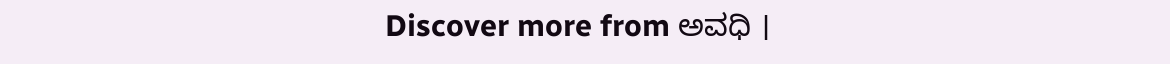Discover more from ಅವಧಿ ।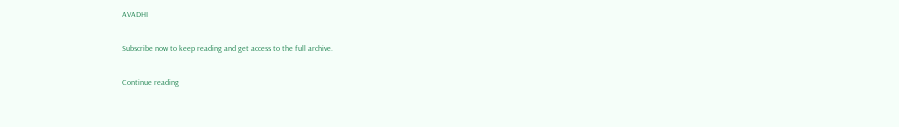AVADHI

Subscribe now to keep reading and get access to the full archive.

Continue reading